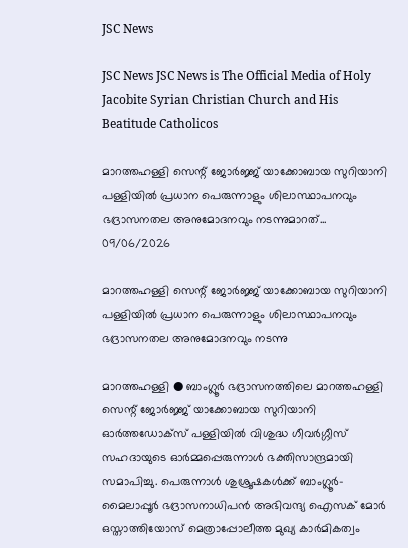JSC News

JSC News JSC News is The Official Media of Holy Jacobite Syrian Christian Church and His Beatitude Catholicos

മാറത്തഹള്ളി സെന്റ് ജോർജ്ജ് യാക്കോബായ സുറിയാനി പള്ളിയിൽ പ്രധാന പെരുന്നാളും ശിലാസ്ഥാപനവും ഭദ്രാസനതല അനുമോദനവും നടന്നുമാറത്...
09/06/2026

മാറത്തഹള്ളി സെന്റ് ജോർജ്ജ് യാക്കോബായ സുറിയാനി പള്ളിയിൽ പ്രധാന പെരുന്നാളും ശിലാസ്ഥാപനവും ഭദ്രാസനതല അനുമോദനവും നടന്നു

മാറത്തഹള്ളി ● ബാംഗ്ലൂർ ഭദ്രാസനത്തിലെ മാറത്തഹള്ളി സെന്റ് ജോർജ്ജ് യാക്കോബായ സുറിയാനി ഓർത്തഡോക്സ് പള്ളിയിൽ വിശുദ്ധ ഗീവർഗ്ഗീസ് സഹദായുടെ ഓർമ്മപ്പെരുന്നാൾ ഭക്തിസാന്ദ്രമായി സമാപിച്ചു. പെരുന്നാൾ ശുശ്രൂഷകൾക്ക് ബാംഗ്ലൂർ-മൈലാപ്പൂർ ഭദ്രാസനാധിപൻ അഭിവന്ദ്യ ഐസക് മോർ ഒസ്താത്തിയോസ് മെത്രാപ്പോലീത്ത മുഖ്യ കാർമികത്വം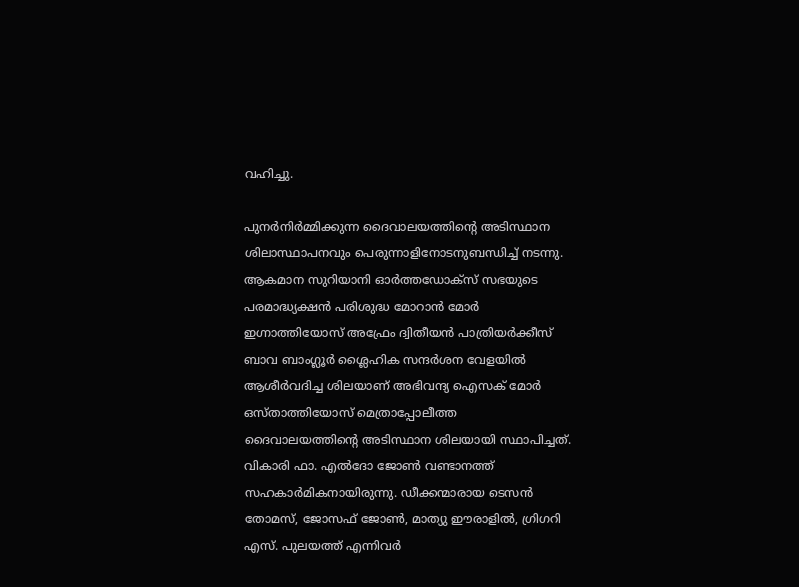വഹിച്ചു.

പുനർനിർമ്മിക്കുന്ന ദൈവാലയത്തിന്റെ അടിസ്ഥാന ശിലാസ്ഥാപനവും പെരുന്നാളിനോടനുബന്ധിച്ച് നടന്നു. ആകമാന സുറിയാനി ഓർത്തഡോക്സ് സഭയുടെ പരമാദ്ധ്യക്ഷൻ പരിശുദ്ധ മോറാൻ മോർ ഇഗ്നാത്തിയോസ് അഫ്രേം ദ്വിതീയൻ പാത്രിയർക്കീസ് ബാവ ബാംഗ്ലൂർ ശ്ലൈഹിക സന്ദർശന വേളയിൽ ആശീർവദിച്ച ശിലയാണ് അഭിവന്ദ്യ ഐസക് മോർ ഒസ്താത്തിയോസ് മെത്രാപ്പോലീത്ത ദൈവാലയത്തിന്റെ അടിസ്ഥാന ശിലയായി സ്ഥാപിച്ചത്. വികാരി ഫാ. എൽദോ ജോൺ വണ്ടാനത്ത് സഹകാർമികനായിരുന്നു. ഡീക്കന്മാരായ ടെസൻ തോമസ്, ജോസഫ് ജോൺ, മാത്യു ഈരാളിൽ, ഗ്രിഗറി എസ്. പുലയത്ത് എന്നിവർ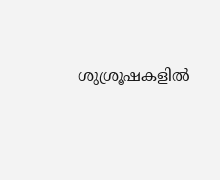ശുശ്രൂഷകളിൽ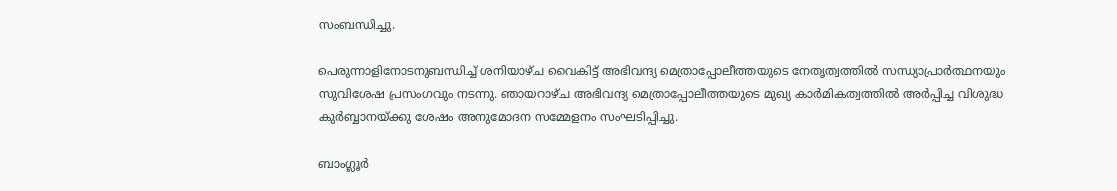സംബന്ധിച്ചു.

പെരുന്നാളിനോടനുബന്ധിച്ച് ശനിയാഴ്ച വൈകിട്ട് അഭിവന്ദ്യ മെത്രാപ്പോലീത്തയുടെ നേതൃത്വത്തിൽ സന്ധ്യാപ്രാർത്ഥനയും സുവിശേഷ പ്രസംഗവും നടന്നു. ഞായറാഴ്ച അഭിവന്ദ്യ മെത്രാപ്പോലീത്തയുടെ മുഖ്യ കാർമികത്വത്തിൽ അർപ്പിച്ച വിശുദ്ധ കുർബ്ബാനയ്ക്കു ശേഷം അനുമോദന സമ്മേളനം സംഘടിപ്പിച്ചു.

ബാംഗ്ലൂർ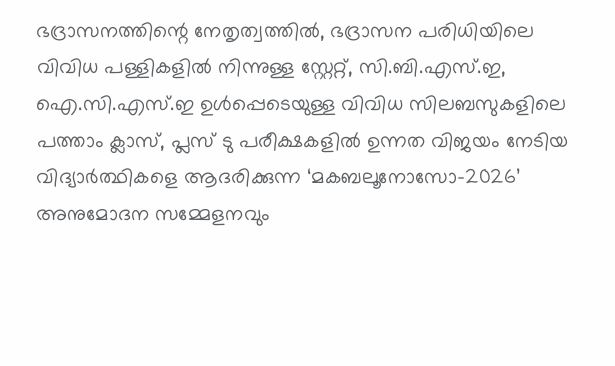ഭദ്രാസനത്തിന്റെ നേതൃത്വത്തിൽ, ഭദ്രാസന പരിധിയിലെ വിവിധ പള്ളികളിൽ നിന്നുള്ള സ്റ്റേറ്റ്, സി.ബി.എസ്.ഇ, ഐ.സി.എസ്.ഇ ഉൾപ്പെടെയുള്ള വിവിധ സിലബസുകളിലെ പത്താം ക്ലാസ്, പ്ലസ് ടു പരീക്ഷകളിൽ ഉന്നത വിജയം നേടിയ വിദ്യാർത്ഥികളെ ആദരിക്കുന്ന ‘മകബലൂനോസോ–2026’ അനുമോദന സമ്മേളനവും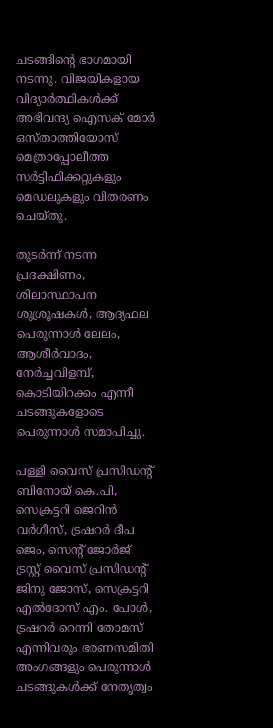ചടങ്ങിന്റെ ഭാഗമായി നടന്നു. വിജയികളായ വിദ്യാർത്ഥികൾക്ക് അഭിവന്ദ്യ ഐസക് മോർ ഒസ്താത്തിയോസ് മെത്രാപ്പോലീത്ത സർട്ടിഫിക്കറ്റുകളും മെഡലുകളും വിതരണം ചെയ്തു.

തുടർന്ന് നടന്ന പ്രദക്ഷിണം, ശിലാസ്ഥാപന ശുശ്രൂഷകൾ, ആദ്യഫല പെരുന്നാൾ ലേലം, ആശീർവാദം, നേർച്ചവിളമ്പ്, കൊടിയിറക്കം എന്നീ ചടങ്ങുകളോടെ പെരുന്നാൾ സമാപിച്ചു.

പള്ളി വൈസ് പ്രസിഡന്റ് ബിനോയ് കെ.പി, സെക്രട്ടറി ജെറിൻ വർഗീസ്, ട്രഷറർ ദീപ ജെം, സെന്റ് ജോർജ് ട്രസ്റ്റ് വൈസ് പ്രസിഡന്റ് ജിനു ജോസ്, സെക്രട്ടറി എൽദോസ് എം. പോൾ, ട്രഷറർ റെന്നി തോമസ് എന്നിവരും ഭരണസമിതി അംഗങ്ങളും പെരുന്നാൾ ചടങ്ങുകൾക്ക് നേതൃത്വം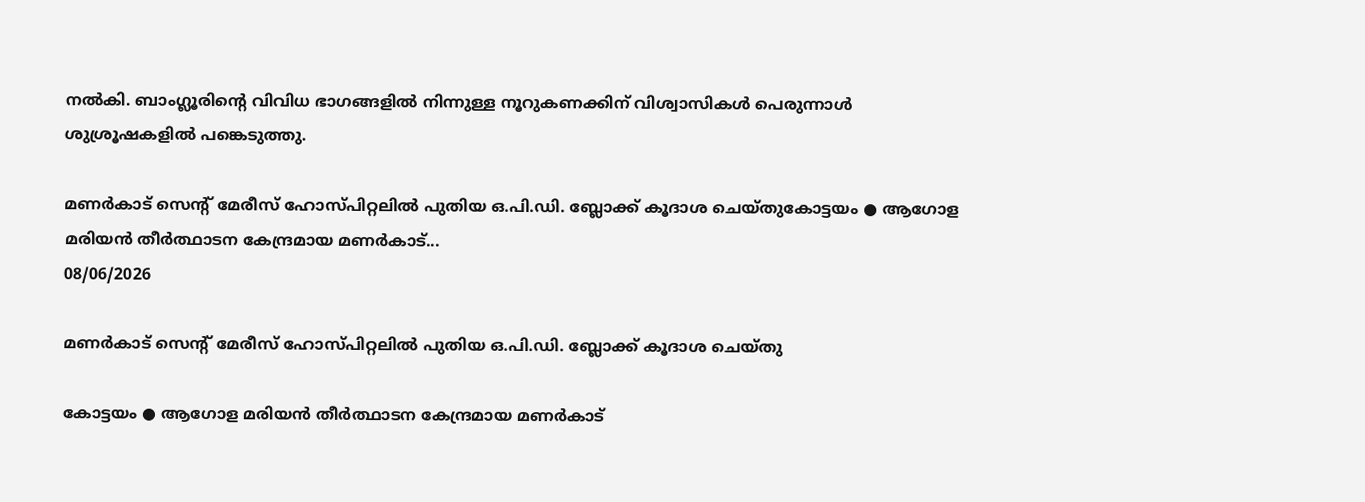നൽകി. ബാംഗ്ലൂരിന്റെ വിവിധ ഭാഗങ്ങളിൽ നിന്നുള്ള നൂറുകണക്കിന് വിശ്വാസികൾ പെരുന്നാൾ ശുശ്രൂഷകളിൽ പങ്കെടുത്തു.

മണർകാട് സെന്റ് മേരീസ് ഹോസ്പിറ്റലിൽ പുതിയ ഒ.പി.ഡി. ബ്ലോക്ക് കൂദാശ ചെയ്തുകോട്ടയം ● ആഗോള മരിയൻ തീർത്ഥാടന കേന്ദ്രമായ മണർകാട്...
08/06/2026

മണർകാട് സെന്റ് മേരീസ് ഹോസ്പിറ്റലിൽ പുതിയ ഒ.പി.ഡി. ബ്ലോക്ക് കൂദാശ ചെയ്തു

കോട്ടയം ● ആഗോള മരിയൻ തീർത്ഥാടന കേന്ദ്രമായ മണർകാട്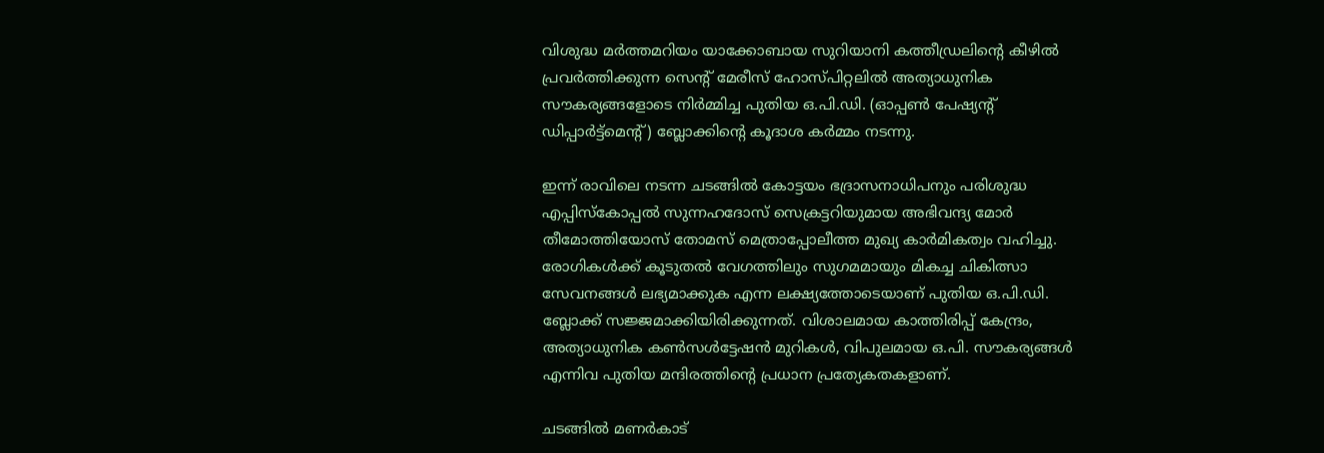വിശുദ്ധ മർത്തമറിയം യാക്കോബായ സുറിയാനി കത്തീഡ്രലിന്റെ കീഴിൽ പ്രവർത്തിക്കുന്ന സെന്റ് മേരീസ് ഹോസ്പിറ്റലിൽ അത്യാധുനിക സൗകര്യങ്ങളോടെ നിർമ്മിച്ച പുതിയ ഒ.പി.ഡി. (ഓപ്പൺ പേഷ്യന്റ് ഡിപ്പാർട്ട്മെന്റ്) ബ്ലോക്കിന്റെ കൂദാശ കർമ്മം നടന്നു.

ഇന്ന് രാവിലെ നടന്ന ചടങ്ങിൽ കോട്ടയം ഭദ്രാസനാധിപനും പരിശുദ്ധ എപ്പിസ്കോപ്പൽ സുന്നഹദോസ് സെക്രട്ടറിയുമായ അഭിവന്ദ്യ മോർ തീമോത്തിയോസ് തോമസ് മെത്രാപ്പോലീത്ത മുഖ്യ കാർമികത്വം വഹിച്ചു.
രോഗികൾക്ക് കൂടുതൽ വേഗത്തിലും സുഗമമായും മികച്ച ചികിത്സാ സേവനങ്ങൾ ലഭ്യമാക്കുക എന്ന ലക്ഷ്യത്തോടെയാണ് പുതിയ ഒ.പി.ഡി. ബ്ലോക്ക് സജ്ജമാക്കിയിരിക്കുന്നത്. വിശാലമായ കാത്തിരിപ്പ് കേന്ദ്രം, അത്യാധുനിക കൺസൾട്ടേഷൻ മുറികൾ, വിപുലമായ ഒ.പി. സൗകര്യങ്ങൾ എന്നിവ പുതിയ മന്ദിരത്തിന്റെ പ്രധാന പ്രത്യേകതകളാണ്.

ചടങ്ങിൽ മണർകാട്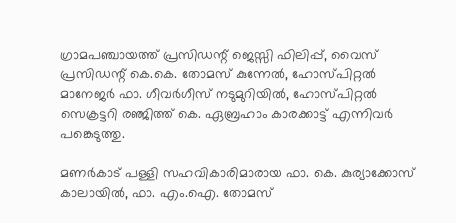ഗ്രാമപഞ്ചായത്ത് പ്രസിഡന്റ് ജെസ്സി ഫിലിപ്പ്, വൈസ് പ്രസിഡന്റ് കെ.കെ. തോമസ് കുന്നേൽ, ഹോസ്പിറ്റൽ മാനേജർ ഫാ. ഗീവർഗീസ് നടുമുറിയിൽ, ഹോസ്പിറ്റൽ സെക്രട്ടറി രഞ്ജിത്ത് കെ. ഏബ്രഹാം കാരക്കാട്ട് എന്നിവർ പങ്കെടുത്തു.

മണർകാട് പള്ളി സഹവികാരിമാരായ ഫാ. കെ. കുര്യാക്കോസ് കാലായിൽ, ഫാ. എം.ഐ. തോമസ്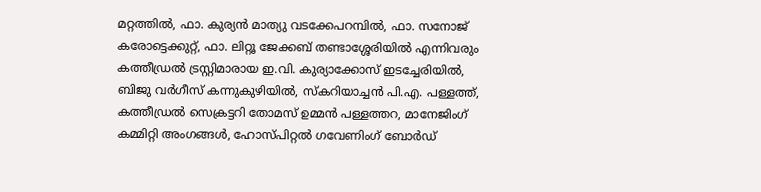മറ്റത്തിൽ, ഫാ. കുര്യൻ മാത്യു വടക്കേപറമ്പിൽ, ഫാ. സനോജ് കരോട്ടെക്കുറ്റ്, ഫാ. ലിറ്റൂ ജേക്കബ് തണ്ടാശ്ശേരിയിൽ എന്നിവരും കത്തീഡ്രൽ ട്രസ്റ്റിമാരായ ഇ.വി. കുര്യാക്കോസ് ഇടച്ചേരിയിൽ, ബിജു വർഗീസ് കന്നുകുഴിയിൽ, സ്കറിയാച്ചൻ പി.എ. പള്ളത്ത്, കത്തീഡ്രൽ സെക്രട്ടറി തോമസ് ഉമ്മൻ പള്ളത്തറ, മാനേജിംഗ് കമ്മിറ്റി അംഗങ്ങൾ, ഹോസ്പിറ്റൽ ഗവേണിംഗ് ബോർഡ്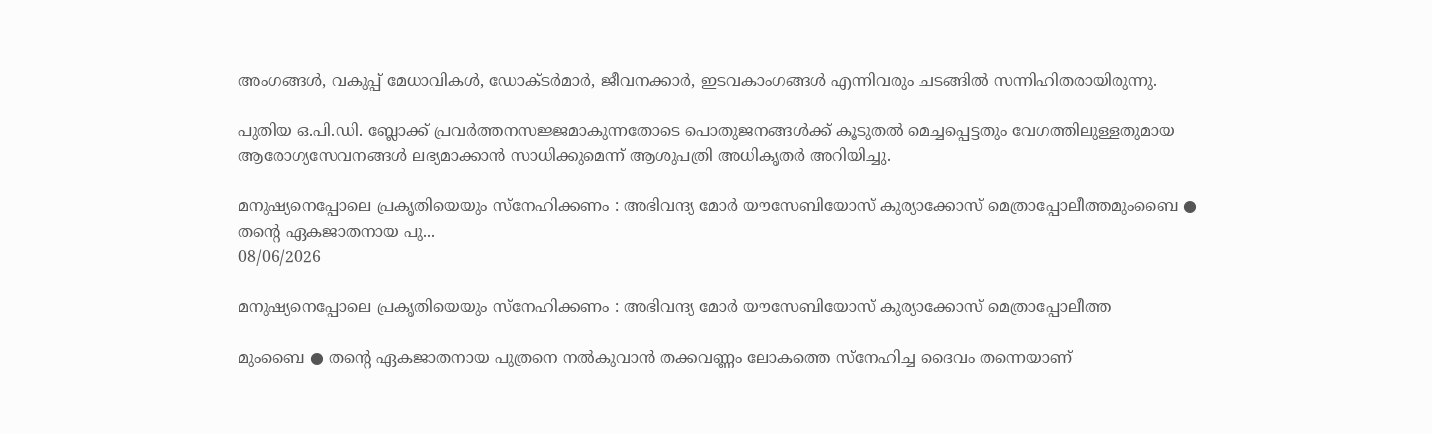അംഗങ്ങൾ, വകുപ്പ് മേധാവികൾ, ഡോക്ടർമാർ, ജീവനക്കാർ, ഇടവകാംഗങ്ങൾ എന്നിവരും ചടങ്ങിൽ സന്നിഹിതരായിരുന്നു.

പുതിയ ഒ.പി.ഡി. ബ്ലോക്ക് പ്രവർത്തനസജ്ജമാകുന്നതോടെ പൊതുജനങ്ങൾക്ക് കൂടുതൽ മെച്ചപ്പെട്ടതും വേഗത്തിലുള്ളതുമായ ആരോഗ്യസേവനങ്ങൾ ലഭ്യമാക്കാൻ സാധിക്കുമെന്ന് ആശുപത്രി അധികൃതർ അറിയിച്ചു.

മനുഷ്യനെപ്പോലെ പ്രകൃതിയെയും സ്നേഹിക്കണം : അഭിവന്ദ്യ മോർ യൗസേബിയോസ് കുര്യാക്കോസ് മെത്രാപ്പോലീത്തമുംബൈ ● തന്റെ ഏകജാതനായ പു...
08/06/2026

മനുഷ്യനെപ്പോലെ പ്രകൃതിയെയും സ്നേഹിക്കണം : അഭിവന്ദ്യ മോർ യൗസേബിയോസ് കുര്യാക്കോസ് മെത്രാപ്പോലീത്ത

മുംബൈ ● തന്റെ ഏകജാതനായ പുത്രനെ നൽകുവാൻ തക്കവണ്ണം ലോകത്തെ സ്നേഹിച്ച ദൈവം തന്നെയാണ്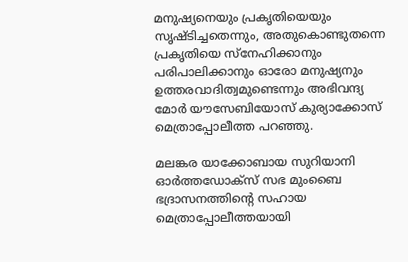മനുഷ്യനെയും പ്രകൃതിയെയും സൃഷ്ടിച്ചതെന്നും, അതുകൊണ്ടുതന്നെ പ്രകൃതിയെ സ്നേഹിക്കാനും പരിപാലിക്കാനും ഓരോ മനുഷ്യനും ഉത്തരവാദിത്വമുണ്ടെന്നും അഭിവന്ദ്യ മോർ യൗസേബിയോസ് കുര്യാക്കോസ് മെത്രാപ്പോലീത്ത പറഞ്ഞു.

മലങ്കര യാക്കോബായ സുറിയാനി ഓർത്തഡോക്സ് സഭ മുംബൈ ഭദ്രാസനത്തിന്റെ സഹായ മെത്രാപ്പോലീത്തയായി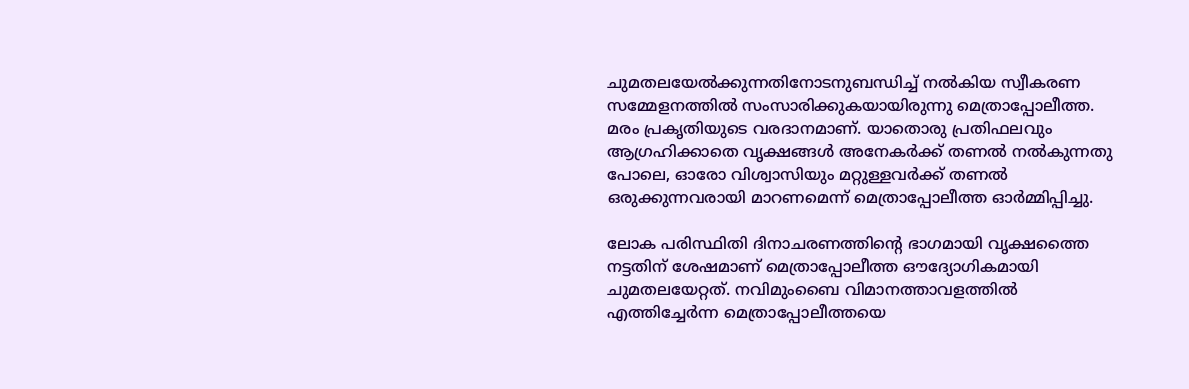ചുമതലയേൽക്കുന്നതിനോടനുബന്ധിച്ച് നൽകിയ സ്വീകരണ സമ്മേളനത്തിൽ സംസാരിക്കുകയായിരുന്നു മെത്രാപ്പോലീത്ത. മരം പ്രകൃതിയുടെ വരദാനമാണ്. യാതൊരു പ്രതിഫലവും ആഗ്രഹിക്കാതെ വൃക്ഷങ്ങൾ അനേകർക്ക് തണൽ നൽകുന്നതു പോലെ, ഓരോ വിശ്വാസിയും മറ്റുള്ളവർക്ക് തണൽ ഒരുക്കുന്നവരായി മാറണമെന്ന് മെത്രാപ്പോലീത്ത ഓർമ്മിപ്പിച്ചു.

ലോക പരിസ്ഥിതി ദിനാചരണത്തിൻ്റെ ഭാഗമായി വൃക്ഷത്തൈ നട്ടതിന് ശേഷമാണ് മെത്രാപ്പോലീത്ത ഔദ്യോഗികമായി ചുമതലയേറ്റത്. നവിമുംബൈ വിമാനത്താവളത്തിൽ എത്തിച്ചേർന്ന മെത്രാപ്പോലീത്തയെ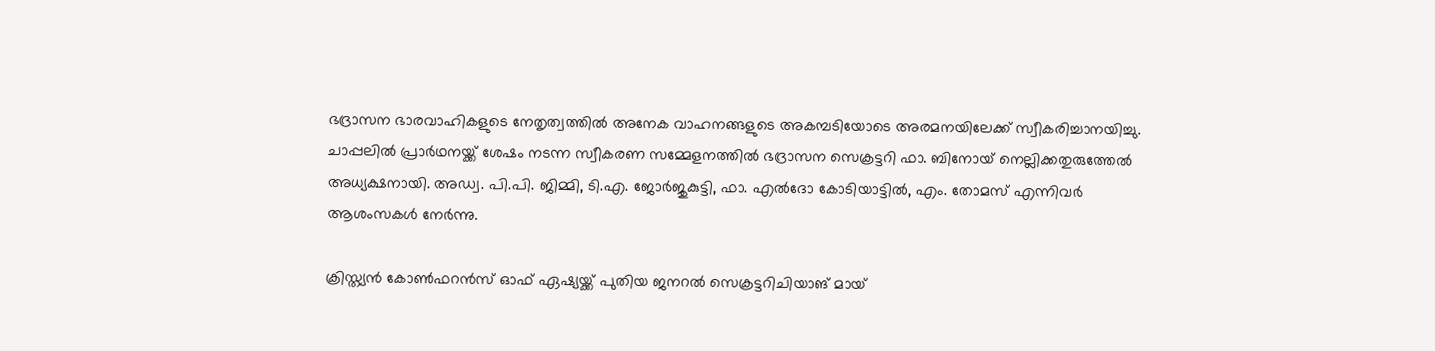ഭദ്രാസന ഭാരവാഹികളുടെ നേതൃത്വത്തിൽ അനേക വാഹനങ്ങളുടെ അകമ്പടിയോടെ അരമനയിലേക്ക് സ്വീകരിച്ചാനയിച്ചു. ചാപ്പലിൽ പ്രാർഥനയ്ക്ക് ശേഷം നടന്ന സ്വീകരണ സമ്മേളനത്തിൽ ഭദ്രാസന സെക്രട്ടറി ഫാ. ബിനോയ് നെല്ലിക്കതുരുത്തേൽ അധ്യക്ഷനായി. അഡ്വ. പി.പി. ജിമ്മി, ടി.എ. ജോർജുകുട്ടി, ഫാ. എൽദോ കോടിയാട്ടിൽ, എം. തോമസ് എന്നിവർ ആശംസകൾ നേർന്നു.

ക്രിസ്ത്യൻ കോൺഫറൻസ് ഓഫ് ഏഷ്യയ്ക്ക് പുതിയ ജനറൽ സെക്രട്ടറിചിയാങ് മായ്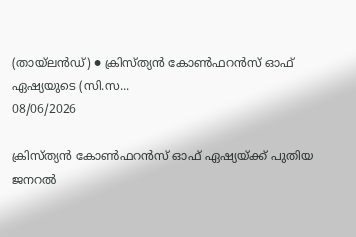(തായ്‌ലൻഡ്) ● ക്രിസ്ത്യൻ കോൺഫറൻസ് ഓഫ് ഏഷ്യയുടെ (സി.സ...
08/06/2026

ക്രിസ്ത്യൻ കോൺഫറൻസ് ഓഫ് ഏഷ്യയ്ക്ക് പുതിയ ജനറൽ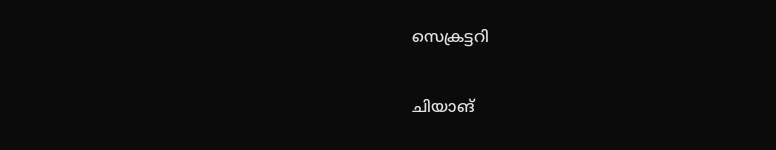സെക്രട്ടറി

ചിയാങ്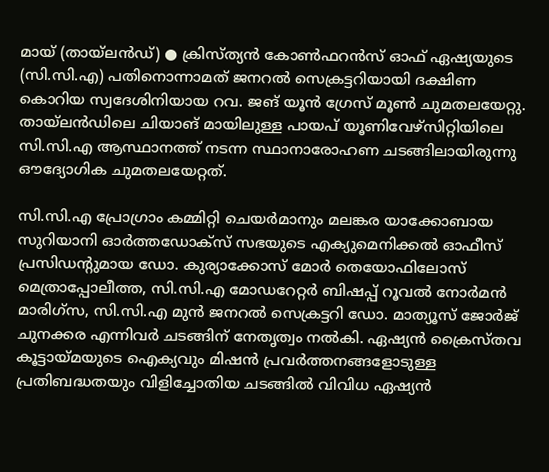മായ് (തായ്‌ലൻഡ്) ● ക്രിസ്ത്യൻ കോൺഫറൻസ് ഓഫ് ഏഷ്യയുടെ (സി.സി.എ) പതിനൊന്നാമത് ജനറൽ സെക്രട്ടറിയായി ദക്ഷിണ കൊറിയ സ്വദേശിനിയായ റവ. ജങ് യൂൻ ഗ്രേസ് മൂൺ ചുമതലയേറ്റു. തായ്‌ലൻഡിലെ ചിയാങ് മായിലുള്ള പായപ് യൂണിവേഴ്സിറ്റിയിലെ സി.സി.എ ആസ്ഥാനത്ത് നടന്ന സ്ഥാനാരോഹണ ചടങ്ങിലായിരുന്നു ഔദ്യോഗിക ചുമതലയേറ്റത്.

സി.സി.എ പ്രോഗ്രാം കമ്മിറ്റി ചെയർമാനും മലങ്കര യാക്കോബായ സുറിയാനി ഓർത്തഡോക്സ് സഭയുടെ എക്യുമെനിക്കൽ ഓഫീസ് പ്രസിഡൻ്റുമായ ഡോ. കുര്യാക്കോസ് മോർ തെയോഫിലോസ് മെത്രാപ്പോലീത്ത, സി.സി.എ മോഡറേറ്റർ ബിഷപ്പ് റൂവൽ നോർമൻ മാരിഗ്സ, സി.സി.എ മുൻ ജനറൽ സെക്രട്ടറി ഡോ. മാത്യൂസ് ജോർജ് ചുനക്കര എന്നിവർ ചടങ്ങിന് നേതൃത്വം നൽകി. ഏഷ്യൻ ക്രൈസ്തവ കൂട്ടായ്മയുടെ ഐക്യവും മിഷൻ പ്രവർത്തനങ്ങളോടുള്ള പ്രതിബദ്ധതയും വിളിച്ചോതിയ ചടങ്ങിൽ വിവിധ ഏഷ്യൻ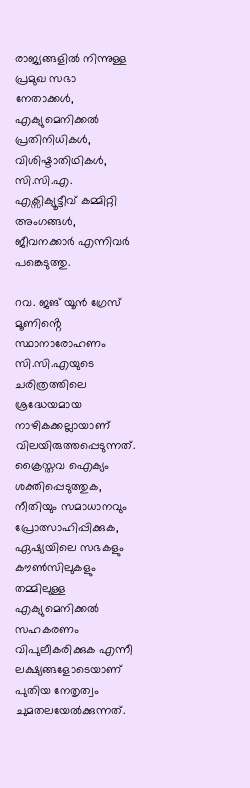രാജ്യങ്ങളിൽ നിന്നുള്ള പ്രമുഖ സഭാ നേതാക്കൾ, എക്യുമെനിക്കൽ പ്രതിനിധികൾ, വിശിഷ്ടാതിഥികൾ, സി.സി.എ. എക്സിക്യൂട്ടീവ് കമ്മിറ്റി അംഗങ്ങൾ, ജീവനക്കാർ എന്നിവർ പങ്കെടുത്തു.

റവ. ജങ് യൂൻ ഗ്രേസ് മൂണിൻ്റെ സ്ഥാനാരോഹണം സി.സി.എയുടെ ചരിത്രത്തിലെ ശ്രദ്ധേയമായ നാഴികക്കല്ലായാണ് വിലയിരുത്തപ്പെടുന്നത്. ക്രൈസ്തവ ഐക്യം ശക്തിപ്പെടുത്തുക, നീതിയും സമാധാനവും പ്രോത്സാഹിപ്പിക്കുക, ഏഷ്യയിലെ സഭകളും കൗൺസിലുകളും തമ്മിലുള്ള എക്യുമെനിക്കൽ സഹകരണം വിപുലീകരിക്കുക എന്നീ ലക്ഷ്യങ്ങളോടെയാണ് പുതിയ നേതൃത്വം ചുമതലയേൽക്കുന്നത്.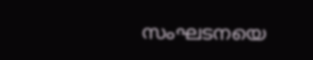സംഘടനയെ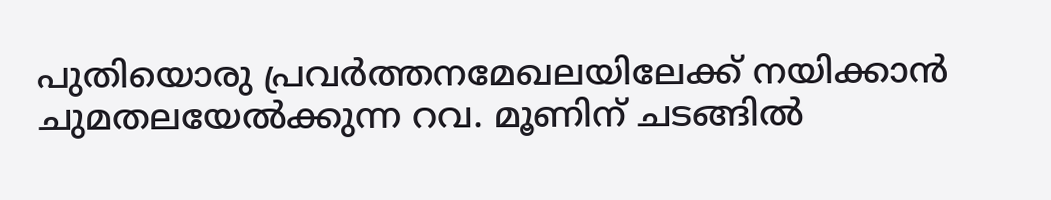പുതിയൊരു പ്രവർത്തനമേഖലയിലേക്ക് നയിക്കാൻ ചുമതലയേൽക്കുന്ന റവ. മൂണിന് ചടങ്ങിൽ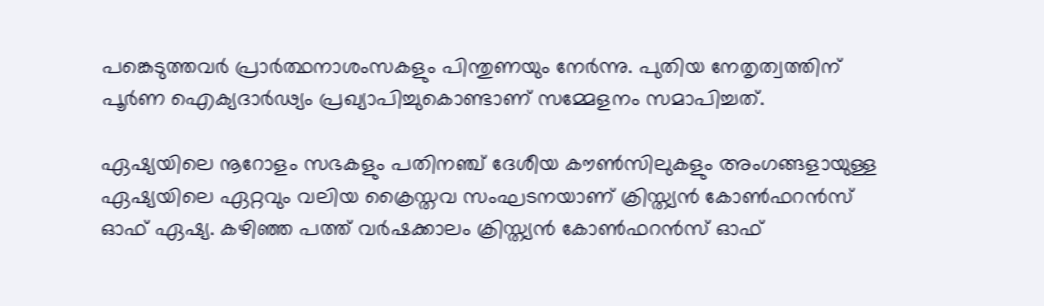പങ്കെടുത്തവർ പ്രാർത്ഥനാശംസകളും പിന്തുണയും നേർന്നു. പുതിയ നേതൃത്വത്തിന് പൂർണ ഐക്യദാർഢ്യം പ്രഖ്യാപിച്ചുകൊണ്ടാണ് സമ്മേളനം സമാപിച്ചത്.

ഏഷ്യയിലെ നൂറോളം സഭകളും പതിനഞ്ച് ദേശീയ കൗൺസിലുകളും അംഗങ്ങളായുള്ള ഏഷ്യയിലെ ഏറ്റവും വലിയ ക്രൈസ്തവ സംഘടനയാണ് ക്രിസ്ത്യൻ കോൺഫറൻസ് ഓഫ് ഏഷ്യ. കഴിഞ്ഞ പത്ത് വർഷക്കാലം ക്രിസ്ത്യൻ കോൺഫറൻസ് ഓഫ്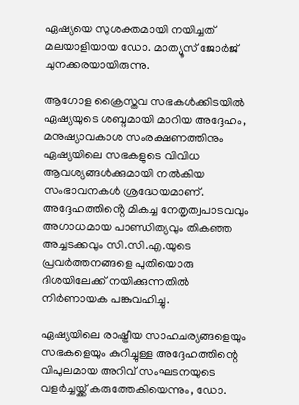ഏഷ്യയെ സുശക്തമായി നയിച്ചത് മലയാളിയായ ഡോ. മാത്യൂസ് ജോർജ് ചുനക്കരയായിരുന്നു.

ആഗോള ക്രൈസ്തവ സഭകൾക്കിടയിൽ ഏഷ്യയുടെ ശബ്ദമായി മാറിയ അദ്ദേഹം, മനുഷ്യാവകാശ സംരക്ഷണത്തിനും ഏഷ്യയിലെ സഭകളുടെ വിവിധ ആവശ്യങ്ങൾക്കുമായി നൽകിയ സംഭാവനകൾ ശ്രദ്ധേയമാണ്. അദ്ദേഹത്തിൻ്റെ മികച്ച നേതൃത്വപാടവവും അഗാധമായ പാണ്ഡിത്യവും തികഞ്ഞ അച്ചടക്കവും സി.സി.എ.യുടെ പ്രവർത്തനങ്ങളെ പുതിയൊരു ദിശയിലേക്ക് നയിക്കുന്നതിൽ നിർണായക പങ്കുവഹിച്ചു.

ഏഷ്യയിലെ രാഷ്ട്രീയ സാഹചര്യങ്ങളെയും സഭകളെയും കുറിച്ചുള്ള അദ്ദേഹത്തിന്റെ വിപുലമായ അറിവ് സംഘടനയുടെ വളർച്ചയ്ക്ക് കരുത്തേകിയെന്നും, ഡോ.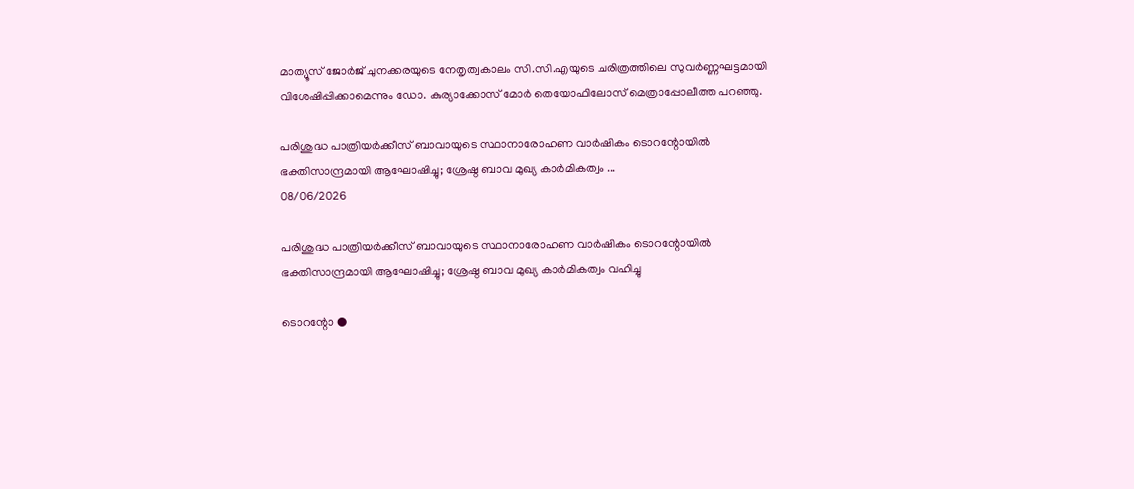മാത്യൂസ് ജോർജ് ചുനക്കരയുടെ നേതൃത്വകാലം സി.സി.എയുടെ ചരിത്രത്തിലെ സുവർണ്ണഘട്ടമായി വിശേഷിപ്പിക്കാമെന്നും ഡോ. കുര്യാക്കോസ് മോർ തെയോഫിലോസ് മെത്രാപ്പോലീത്ത പറഞ്ഞു.

പരിശുദ്ധ പാത്രിയർക്കീസ് ബാവായുടെ സ്ഥാനാരോഹണ വാർഷികം ടൊറന്റോയിൽ ഭക്തിസാന്ദ്രമായി ആഘോഷിച്ചു; ശ്രേഷ്ഠ ബാവ മുഖ്യ കാർമികത്വം ...
08/06/2026

പരിശുദ്ധ പാത്രിയർക്കീസ് ബാവായുടെ സ്ഥാനാരോഹണ വാർഷികം ടൊറന്റോയിൽ ഭക്തിസാന്ദ്രമായി ആഘോഷിച്ചു; ശ്രേഷ്ഠ ബാവ മുഖ്യ കാർമികത്വം വഹിച്ചു

ടൊറന്റോ ●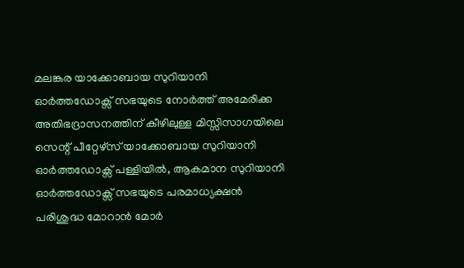മലങ്കര യാക്കോബായ സുറിയാനി ഓർത്തഡോക്സ് സഭയുടെ നോർത്ത് അമേരിക്ക അതിഭദ്രാസനത്തിന് കീഴിലുള്ള മിസ്സിസാഗയിലെ സെന്റ് പീറ്റേഴ്‌സ് യാക്കോബായ സുറിയാനി ഓർത്തഡോക്സ് പള്ളിയിൽ, ആകമാന സുറിയാനി ഓർത്തഡോക്സ് സഭയുടെ പരമാധ്യക്ഷൻ പരിശുദ്ധ മോറാൻ മോർ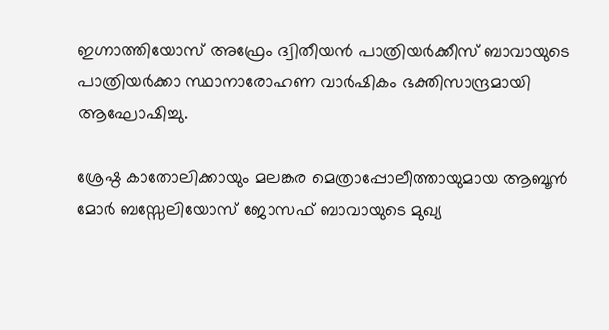ഇഗ്നാത്തിയോസ് അഫ്രേം ദ്വിതീയൻ പാത്രിയർക്കീസ് ബാവായുടെ പാത്രിയർക്കാ സ്ഥാനാരോഹണ വാർഷികം ഭക്തിസാന്ദ്രമായി ആഘോഷിച്ചു.

ശ്രേഷ്ഠ കാതോലിക്കായും മലങ്കര മെത്രാപ്പോലീത്തായുമായ ആബൂൻ മോർ ബസ്സേലിയോസ് ജോസഫ് ബാവായുടെ മുഖ്യ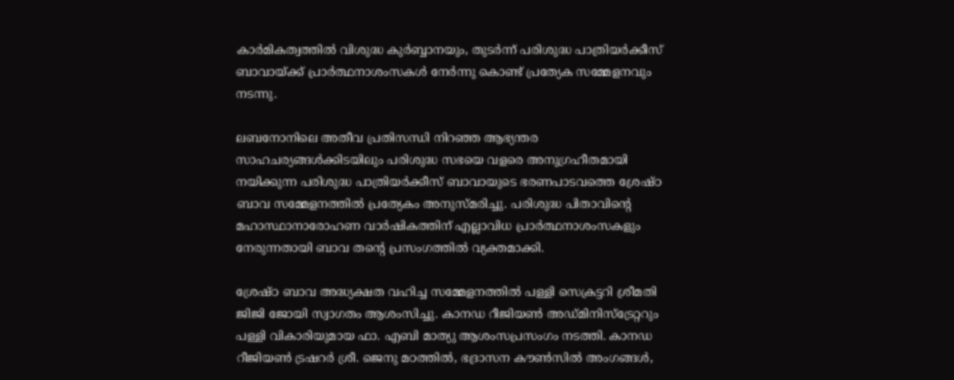കാർമികത്വത്തിൽ വിശുദ്ധ കുർബ്ബാനയും, തുടർന്ന് പരിശുദ്ധ പാത്രിയർക്കീസ് ബാവായ്ക്ക് പ്രാർത്ഥനാശംസകൾ നേർന്നു കൊണ്ട് പ്രത്യേക സമ്മേളനവും നടന്നു.

ലബനോനിലെ അതീവ പ്രതിസന്ധി നിറഞ്ഞ ആഭ്യന്തര സാഹചര്യങ്ങൾക്കിടയിലും പരിശുദ്ധ സഭയെ വളരെ അനുഗ്രഹീതമായി നയിക്കുന്ന പരിശുദ്ധ പാത്രിയർക്കീസ് ബാവായുടെ ഭരണപാടവത്തെ ശ്രേഷ്‌ഠ ബാവ സമ്മേളനത്തിൽ പ്രത്യേകം അനുസ്മരിച്ചു. പരിശുദ്ധ പിതാവിൻ്റെ മഹാസ്ഥാനാരോഹണ വാർഷികത്തിന് എല്ലാവിധ പ്രാർത്ഥനാശംസകളും നേരുന്നതായി ബാവ തൻ്റെ പ്രസംഗത്തിൽ വ്യക്തമാക്കി.

ശ്രേഷ്‌ഠ ബാവ അദ്ധ്യക്ഷത വഹിച്ച സമ്മേളനത്തിൽ പള്ളി സെക്രട്ടറി ശ്രീമതി ജിജി ജോയി സ്വാഗതം ആശംസിച്ചു. കാനഡ റീജിയൺ അഡ്മിനിസ്ട്രേറ്ററും പള്ളി വികാരിയുമായ ഫാ. എബി മാത്യു ആശംസപ്രസംഗം നടത്തി. കാനഡ റീജിയൺ ട്രഷറർ ശ്രീ. ജെനു മഠത്തിൽ, ഭദ്രാസന കൗൺസിൽ അംഗങ്ങൾ,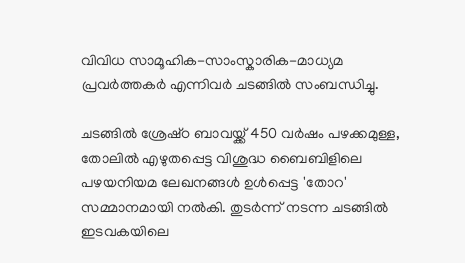വിവിധ സാമൂഹിക-സാംസ്കാരിക-മാധ്യമ പ്രവർത്തകർ എന്നിവർ ചടങ്ങിൽ സംബന്ധിച്ചു.

ചടങ്ങിൽ ശ്രേഷ്‌ഠ ബാവയ്ക്ക് 450 വർഷം പഴക്കമുള്ള, തോലിൽ എഴുതപ്പെട്ട വിശുദ്ധ ബൈബിളിലെ പഴയനിയമ ലേഖനങ്ങൾ ഉൾപ്പെട്ട 'തോറ' സമ്മാനമായി നൽകി. തുടർന്ന് നടന്ന ചടങ്ങിൽ ഇടവകയിലെ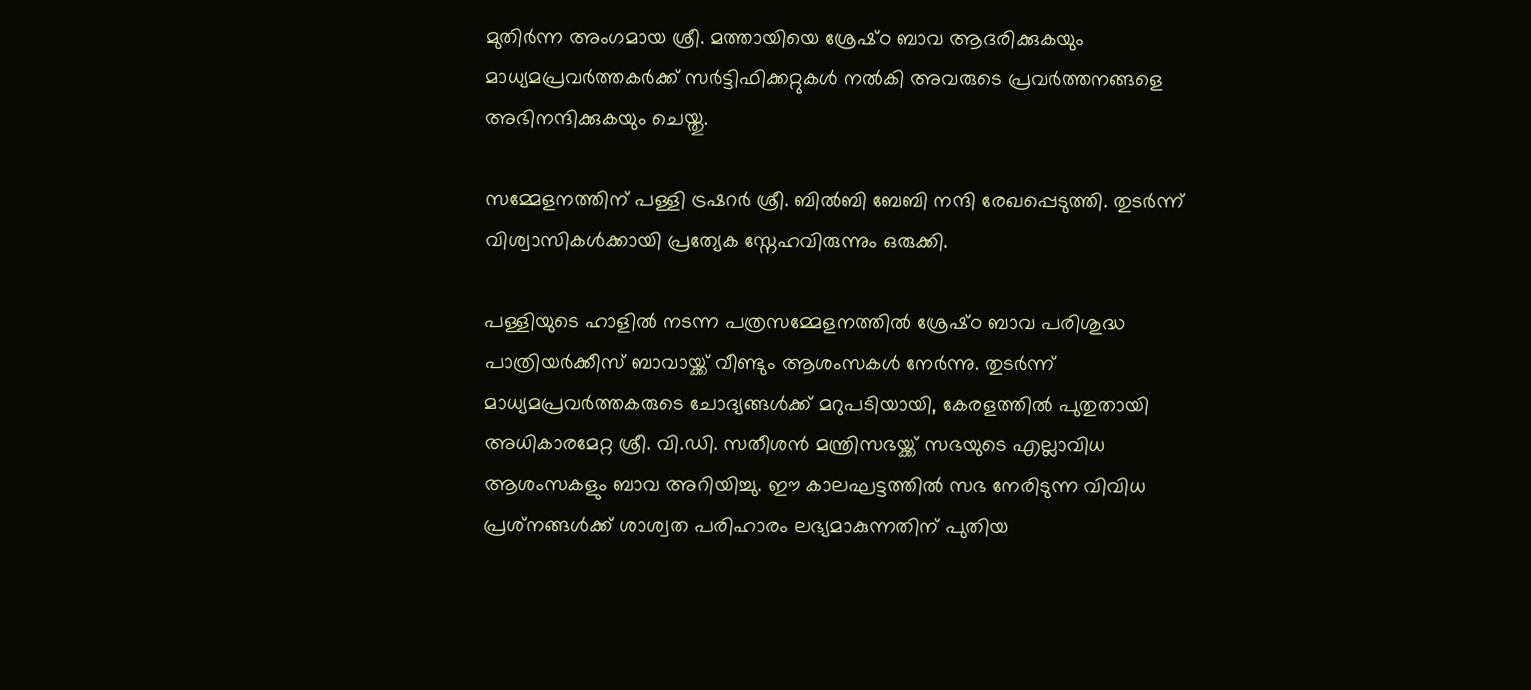മുതിർന്ന അംഗമായ ശ്രീ. മത്തായിയെ ശ്രേഷ്‌ഠ ബാവ ആദരിക്കുകയും മാധ്യമപ്രവർത്തകർക്ക് സർട്ടിഫിക്കറ്റുകൾ നൽകി അവരുടെ പ്രവർത്തനങ്ങളെ അഭിനന്ദിക്കുകയും ചെയ്തു.

സമ്മേളനത്തിന് പള്ളി ട്രഷറർ ശ്രീ. ബിൽബി ബേബി നന്ദി രേഖപ്പെടുത്തി. തുടർന്ന് വിശ്വാസികൾക്കായി പ്രത്യേക സ്നേഹവിരുന്നും ഒരുക്കി.

പള്ളിയുടെ ഹാളിൽ നടന്ന പത്രസമ്മേളനത്തിൽ ശ്രേഷ്‌ഠ ബാവ പരിശുദ്ധ പാത്രിയർക്കീസ് ബാവായ്ക്ക് വീണ്ടും ആശംസകൾ നേർന്നു. തുടർന്ന് മാധ്യമപ്രവർത്തകരുടെ ചോദ്യങ്ങൾക്ക് മറുപടിയായി, കേരളത്തിൽ പുതുതായി അധികാരമേറ്റ ശ്രീ. വി.ഡി. സതീശൻ മന്ത്രിസഭയ്ക്ക് സഭയുടെ എല്ലാവിധ ആശംസകളും ബാവ അറിയിച്ചു. ഈ കാലഘട്ടത്തിൽ സഭ നേരിടുന്ന വിവിധ പ്രശ്‌നങ്ങൾക്ക് ശാശ്വത പരിഹാരം ലഭ്യമാകുന്നതിന് പുതിയ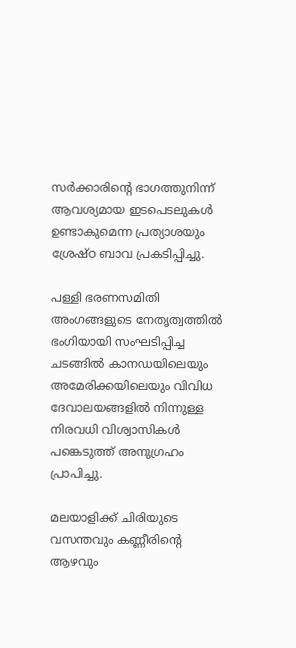സർക്കാരിൻ്റെ ഭാഗത്തുനിന്ന് ആവശ്യമായ ഇടപെടലുകൾ ഉണ്ടാകുമെന്ന പ്രത്യാശയും ശ്രേഷ്‌ഠ ബാവ പ്രകടിപ്പിച്ചു.

പള്ളി ഭരണസമിതി അംഗങ്ങളുടെ നേതൃത്വത്തിൽ ഭംഗിയായി സംഘടിപ്പിച്ച ചടങ്ങിൽ കാനഡയിലെയും അമേരിക്കയിലെയും വിവിധ ദേവാലയങ്ങളിൽ നിന്നുള്ള നിരവധി വിശ്വാസികൾ പങ്കെടുത്ത് അനുഗ്രഹം പ്രാപിച്ചു.

മലയാളിക്ക് ചിരിയുടെ വസന്തവും കണ്ണീരിന്റെ ആഴവും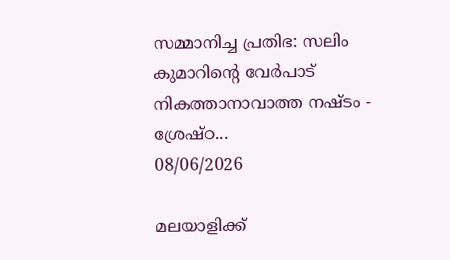സമ്മാനിച്ച പ്രതിഭ: സലിം കുമാറിന്റെ വേർപാട് നികത്താനാവാത്ത നഷ്ടം - ശ്രേഷ്ഠ...
08/06/2026

മലയാളിക്ക്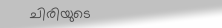ചിരിയുടെ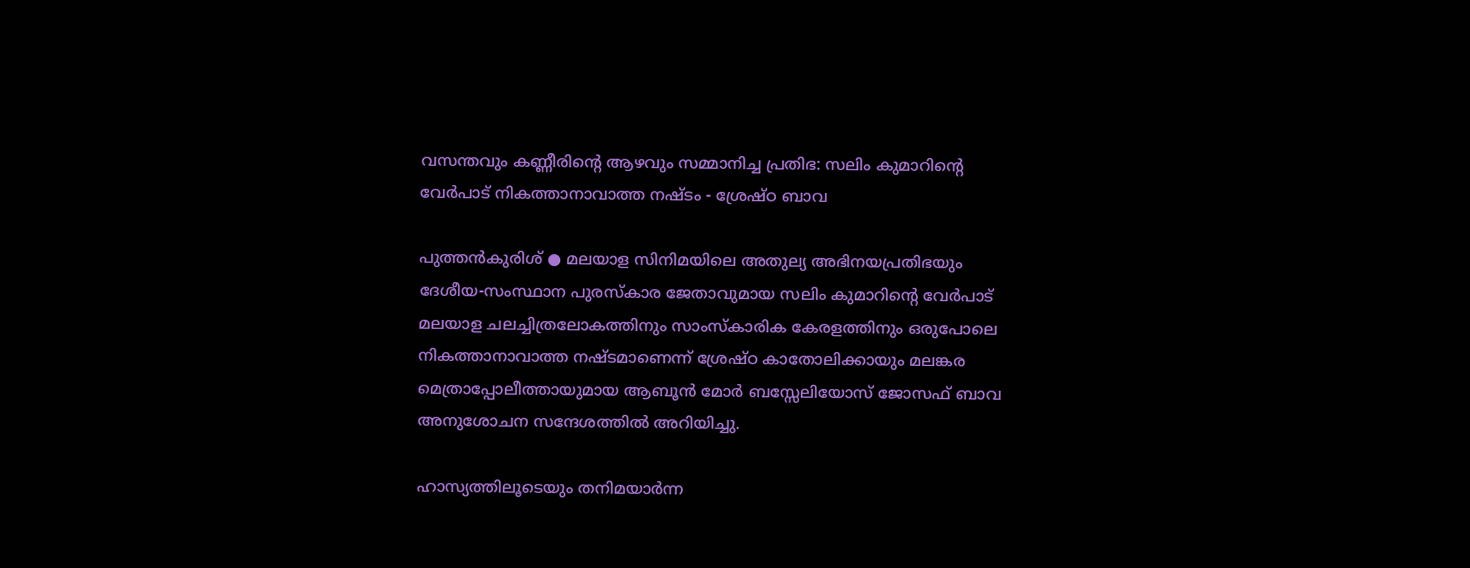വസന്തവും കണ്ണീരിന്റെ ആഴവും സമ്മാനിച്ച പ്രതിഭ: സലിം കുമാറിന്റെ വേർപാട് നികത്താനാവാത്ത നഷ്ടം - ശ്രേഷ്ഠ ബാവ

പുത്തൻകുരിശ് ● മലയാള സിനിമയിലെ അതുല്യ അഭിനയപ്രതിഭയും ദേശീയ-സംസ്ഥാന പുരസ്കാര ജേതാവുമായ സലിം കുമാറിന്റെ വേർപാട് മലയാള ചലച്ചിത്രലോകത്തിനും സാംസ്കാരിക കേരളത്തിനും ഒരുപോലെ നികത്താനാവാത്ത നഷ്ടമാണെന്ന് ശ്രേഷ്ഠ കാതോലിക്കായും മലങ്കര മെത്രാപ്പോലീത്തായുമായ ആബൂൻ മോർ ബസ്സേലിയോസ് ജോസഫ് ബാവ അനുശോചന സന്ദേശത്തിൽ അറിയിച്ചു.

ഹാസ്യത്തിലൂടെയും തനിമയാർന്ന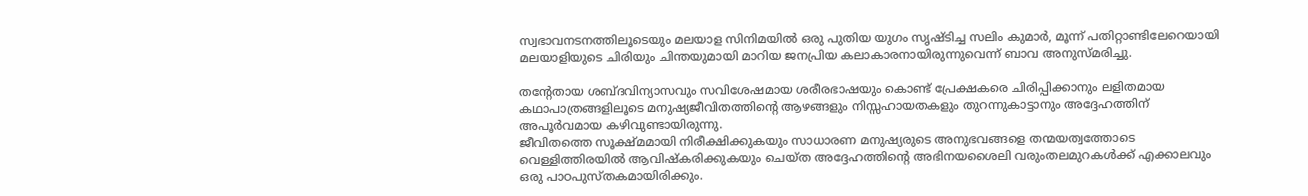സ്വഭാവനടനത്തിലൂടെയും മലയാള സിനിമയിൽ ഒരു പുതിയ യുഗം സൃഷ്ടിച്ച സലിം കുമാർ, മൂന്ന് പതിറ്റാണ്ടിലേറെയായി മലയാളിയുടെ ചിരിയും ചിന്തയുമായി മാറിയ ജനപ്രിയ കലാകാരനായിരുന്നുവെന്ന് ബാവ അനുസ്മരിച്ചു.

തന്റേതായ ശബ്ദവിന്യാസവും സവിശേഷമായ ശരീരഭാഷയും കൊണ്ട് പ്രേക്ഷകരെ ചിരിപ്പിക്കാനും ലളിതമായ കഥാപാത്രങ്ങളിലൂടെ മനുഷ്യജീവിതത്തിന്റെ ആഴങ്ങളും നിസ്സഹായതകളും തുറന്നുകാട്ടാനും അദ്ദേഹത്തിന് അപൂർവമായ കഴിവുണ്ടായിരുന്നു.
ജീവിതത്തെ സൂക്ഷ്മമായി നിരീക്ഷിക്കുകയും സാധാരണ മനുഷ്യരുടെ അനുഭവങ്ങളെ തന്മയത്വത്തോടെ വെള്ളിത്തിരയിൽ ആവിഷ്കരിക്കുകയും ചെയ്ത അദ്ദേഹത്തിന്റെ അഭിനയശൈലി വരുംതലമുറകൾക്ക് എക്കാലവും ഒരു പാഠപുസ്തകമായിരിക്കും.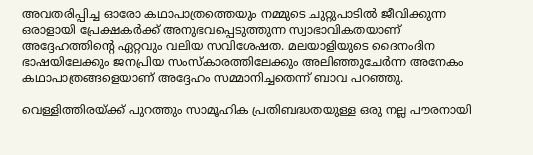അവതരിപ്പിച്ച ഓരോ കഥാപാത്രത്തെയും നമ്മുടെ ചുറ്റുപാടിൽ ജീവിക്കുന്ന ഒരാളായി പ്രേക്ഷകർക്ക് അനുഭവപ്പെടുത്തുന്ന സ്വാഭാവികതയാണ് അദ്ദേഹത്തിന്റെ ഏറ്റവും വലിയ സവിശേഷത. മലയാളിയുടെ ദൈനംദിന ഭാഷയിലേക്കും ജനപ്രിയ സംസ്കാരത്തിലേക്കും അലിഞ്ഞുചേർന്ന അനേകം കഥാപാത്രങ്ങളെയാണ് അദ്ദേഹം സമ്മാനിച്ചതെന്ന് ബാവ പറഞ്ഞു.

വെള്ളിത്തിരയ്ക്ക് പുറത്തും സാമൂഹിക പ്രതിബദ്ധതയുള്ള ഒരു നല്ല പൗരനായി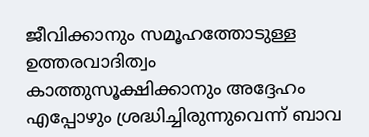ജീവിക്കാനും സമൂഹത്തോടുള്ള ഉത്തരവാദിത്വം കാത്തുസൂക്ഷിക്കാനും അദ്ദേഹം എപ്പോഴും ശ്രദ്ധിച്ചിരുന്നുവെന്ന് ബാവ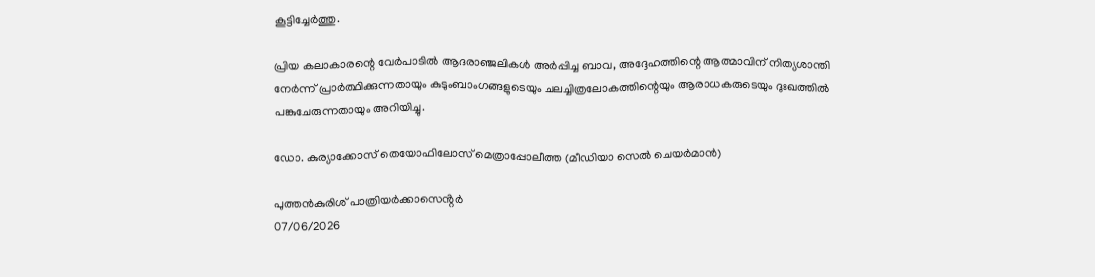കൂട്ടിച്ചേർത്തു.

പ്രിയ കലാകാരന്റെ വേർപാടിൽ ആദരാഞ്ജലികൾ അർപ്പിച്ച ബാവ, അദ്ദേഹത്തിന്റെ ആത്മാവിന് നിത്യശാന്തി നേർന്ന് പ്രാർത്ഥിക്കുന്നതായും കുടുംബാംഗങ്ങളുടെയും ചലച്ചിത്രലോകത്തിന്റെയും ആരാധകരുടെയും ദുഃഖത്തിൽ പങ്കുചേരുന്നതായും അറിയിച്ചു.

ഡോ. കുര്യാക്കോസ് തെയോഫിലോസ് മെത്രാപ്പോലീത്ത (മീഡിയാ സെൽ ചെയർമാൻ)

പുത്തൻകുരിശ് പാത്രിയർക്കാസെൻ്റർ
07/06/2026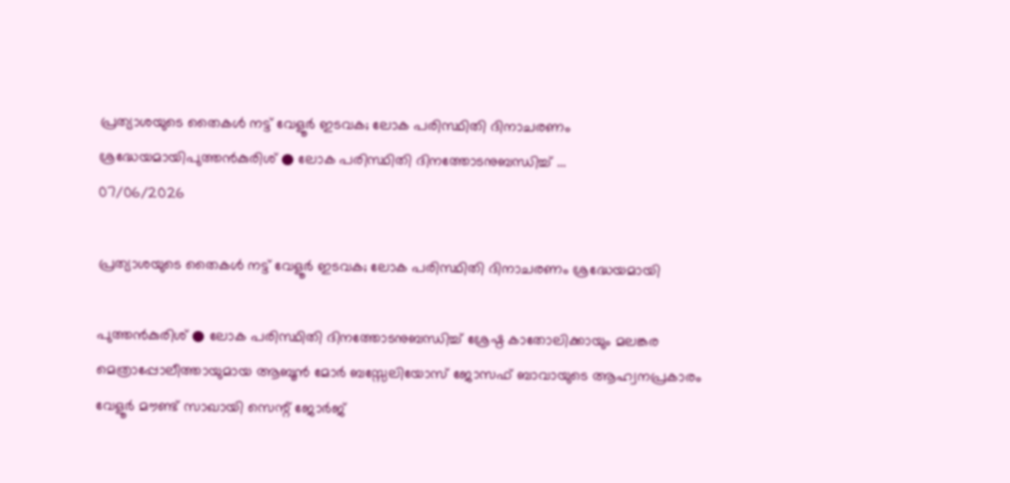പ്രത്യാശയുടെ തൈകൾ നട്ട് വേളൂർ ഇടവക; ലോക പരിസ്ഥിതി ദിനാചരണം ശ്രദ്ധേയമായിപുത്തൻകുരിശ് ● ലോക പരിസ്ഥിതി ദിനത്തോടനുബന്ധിച്ച് ...
07/06/2026

പ്രത്യാശയുടെ തൈകൾ നട്ട് വേളൂർ ഇടവക; ലോക പരിസ്ഥിതി ദിനാചരണം ശ്രദ്ധേയമായി

പുത്തൻകുരിശ് ● ലോക പരിസ്ഥിതി ദിനത്തോടനുബന്ധിച്ച് ശ്രേഷ്ഠ കാതോലിക്കായും മലങ്കര മെത്രാപ്പോലീത്തായുമായ ആബൂൻ മോർ ബസ്സേലിയോസ് ജോസഫ് ബാവായുടെ ആഹ്വനപ്രകാരം വേളൂർ മൗണ്ട് സാഖായി സെന്റ് ജോർജ്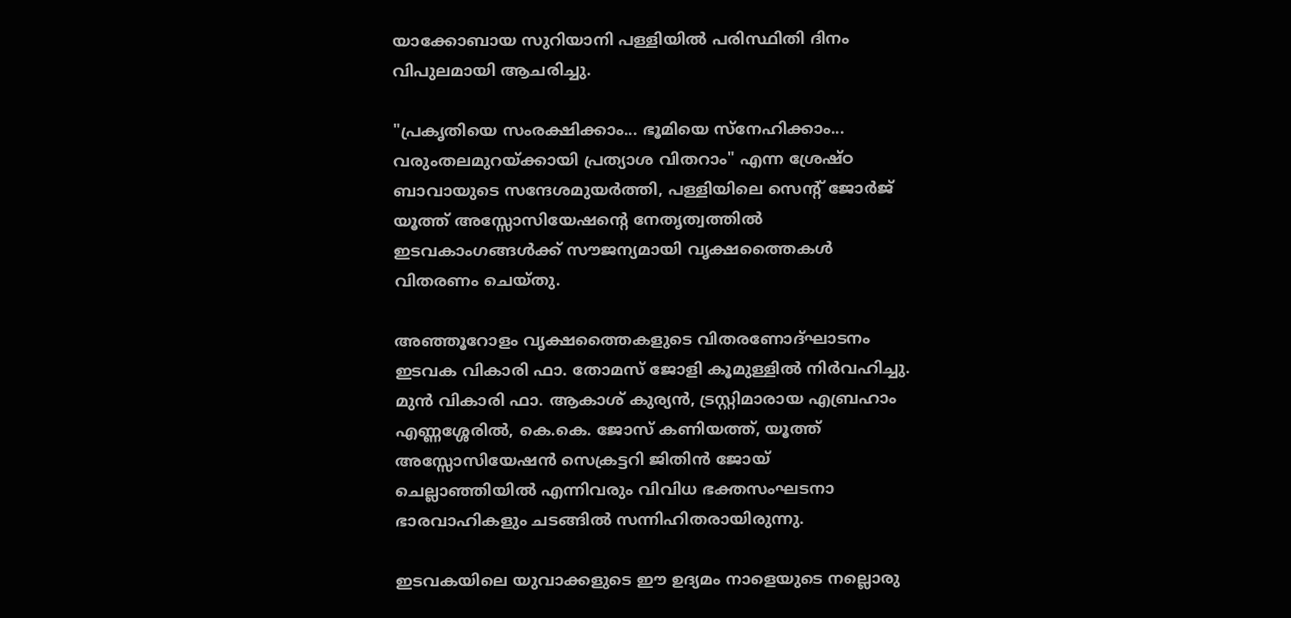യാക്കോബായ സുറിയാനി പള്ളിയിൽ പരിസ്ഥിതി ദിനം വിപുലമായി ആചരിച്ചു.

"പ്രകൃതിയെ സംരക്ഷിക്കാം... ഭൂമിയെ സ്നേഹിക്കാം... വരുംതലമുറയ്ക്കായി പ്രത്യാശ വിതറാം" എന്ന ശ്രേഷ്ഠ ബാവായുടെ സന്ദേശമുയർത്തി, പള്ളിയിലെ സെന്റ് ജോർജ് യൂത്ത് അസ്സോസിയേഷന്റെ നേതൃത്വത്തിൽ ഇടവകാംഗങ്ങൾക്ക് സൗജന്യമായി വൃക്ഷത്തൈകൾ വിതരണം ചെയ്തു.

അഞ്ഞൂറോളം വൃക്ഷത്തൈകളുടെ വിതരണോദ്ഘാടനം ഇടവക വികാരി ഫാ. തോമസ് ജോളി കൂമുള്ളിൽ നിർവഹിച്ചു. മുൻ വികാരി ഫാ. ആകാശ് കുര്യൻ, ട്രസ്റ്റിമാരായ എബ്രഹാം എണ്ണശ്ശേരിൽ, കെ.കെ. ജോസ് കണിയത്ത്, യൂത്ത് അസ്സോസിയേഷൻ സെക്രട്ടറി ജിതിൻ ജോയ് ചെല്ലാഞ്ഞിയിൽ എന്നിവരും വിവിധ ഭക്തസംഘടനാ ഭാരവാഹികളും ചടങ്ങിൽ സന്നിഹിതരായിരുന്നു.

ഇടവകയിലെ യുവാക്കളുടെ ഈ ഉദ്യമം നാളെയുടെ നല്ലൊരു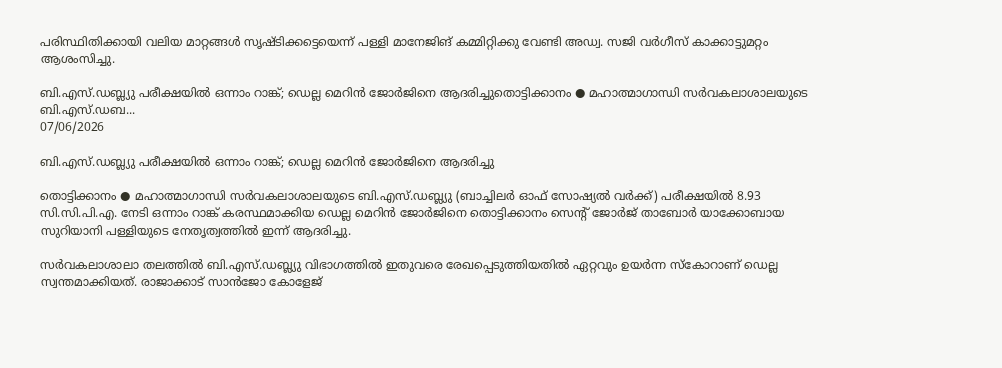പരിസ്ഥിതിക്കായി വലിയ മാറ്റങ്ങൾ സൃഷ്ടിക്കട്ടെയെന്ന് പള്ളി മാനേജിങ് കമ്മിറ്റിക്കു വേണ്ടി അഡ്വ. സജി വർഗീസ് കാക്കാട്ടുമറ്റം ആശംസിച്ചു.

ബി.എസ്.ഡബ്ല്യു പരീക്ഷയിൽ ഒന്നാം റാങ്ക്; ഡെല്ല മെറിൻ ജോർജിനെ ആദരിച്ചുതൊട്ടിക്കാനം ● മഹാത്മാഗാന്ധി സർവകലാശാലയുടെ ബി.എസ്.ഡബ...
07/06/2026

ബി.എസ്.ഡബ്ല്യു പരീക്ഷയിൽ ഒന്നാം റാങ്ക്; ഡെല്ല മെറിൻ ജോർജിനെ ആദരിച്ചു

തൊട്ടിക്കാനം ● മഹാത്മാഗാന്ധി സർവകലാശാലയുടെ ബി.എസ്.ഡബ്ല്യു (ബാച്ചിലർ ഓഫ് സോഷ്യൽ വർക്ക്) പരീക്ഷയിൽ 8.93 സി.സി.പി.എ. നേടി ഒന്നാം റാങ്ക് കരസ്ഥമാക്കിയ ഡെല്ല മെറിൻ ജോർജിനെ തൊട്ടിക്കാനം സെന്റ് ജോർജ് താബോർ യാക്കോബായ സുറിയാനി പള്ളിയുടെ നേതൃത്വത്തിൽ ഇന്ന് ആദരിച്ചു.

സർവകലാശാലാ തലത്തിൽ ബി.എസ്.ഡബ്ല്യു വിഭാഗത്തിൽ ഇതുവരെ രേഖപ്പെടുത്തിയതിൽ ഏറ്റവും ഉയർന്ന സ്കോറാണ് ഡെല്ല സ്വന്തമാക്കിയത്. രാജാക്കാട് സാൻജോ കോളേജ്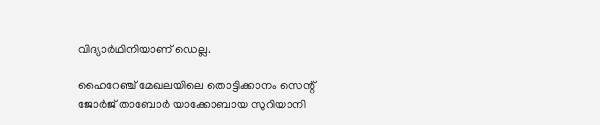വിദ്യാർഥിനിയാണ് ഡെല്ല.

ഹൈറേഞ്ച് മേഖലയിലെ തൊട്ടിക്കാനം സെന്റ് ജോർജ് താബോർ യാക്കോബായ സുറിയാനി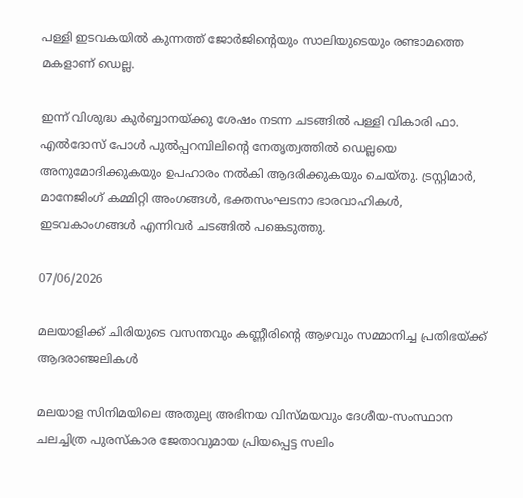പള്ളി ഇടവകയിൽ കുന്നത്ത് ജോർജിന്റെയും സാലിയുടെയും രണ്ടാമത്തെ മകളാണ് ഡെല്ല.

ഇന്ന് വിശുദ്ധ കുർബ്ബാനയ്ക്കു ശേഷം നടന്ന ചടങ്ങിൽ പള്ളി വികാരി ഫാ. എൽദോസ് പോൾ പുൽപ്പറമ്പിലിന്റെ നേതൃത്വത്തിൽ ഡെല്ലയെ അനുമോദിക്കുകയും ഉപഹാരം നൽകി ആദരിക്കുകയും ചെയ്തു. ട്രസ്റ്റിമാർ, മാനേജിംഗ് കമ്മിറ്റി അംഗങ്ങൾ, ഭക്തസംഘടനാ ഭാരവാഹികൾ, ഇടവകാംഗങ്ങൾ എന്നിവർ ചടങ്ങിൽ പങ്കെടുത്തു.

07/06/2026

മലയാളിക്ക് ചിരിയുടെ വസന്തവും കണ്ണീരിന്റെ ആഴവും സമ്മാനിച്ച പ്രതിഭയ്ക്ക് ആദരാഞ്ജലികൾ

മലയാള സിനിമയിലെ അതുല്യ അഭിനയ വിസ്മയവും ദേശീയ-സംസ്ഥാന ചലച്ചിത്ര പുരസ്കാര ജേതാവുമായ പ്രിയപ്പെട്ട സലിം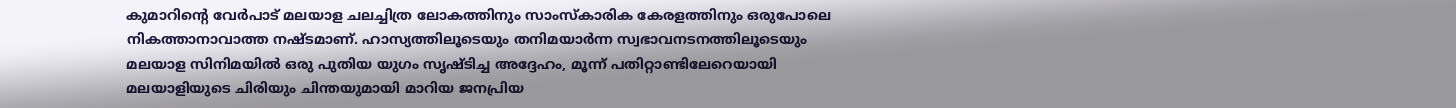കുമാറിന്റെ വേർപാട് മലയാള ചലച്ചിത്ര ലോകത്തിനും സാംസ്കാരിക കേരളത്തിനും ഒരുപോലെ നികത്താനാവാത്ത നഷ്ടമാണ്. ഹാസ്യത്തിലൂടെയും തനിമയാർന്ന സ്വഭാവനടനത്തിലൂടെയും മലയാള സിനിമയിൽ ഒരു പുതിയ യുഗം സൃഷ്ടിച്ച അദ്ദേഹം, മൂന്ന് പതിറ്റാണ്ടിലേറെയായി മലയാളിയുടെ ചിരിയും ചിന്തയുമായി മാറിയ ജനപ്രിയ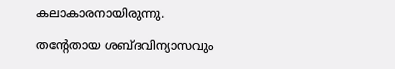കലാകാരനായിരുന്നു.

തന്റേതായ ശബ്ദവിന്യാസവും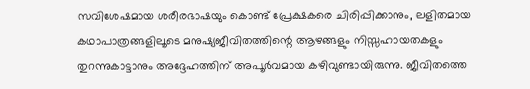സവിശേഷമായ ശരീരഭാഷയും കൊണ്ട് പ്രേക്ഷകരെ ചിരിപ്പിക്കാനും, ലളിതമായ കഥാപാത്രങ്ങളിലൂടെ മനുഷ്യജീവിതത്തിന്റെ ആഴങ്ങളും നിസ്സഹായതകളും തുറന്നുകാട്ടാനും അദ്ദേഹത്തിന് അപൂർവമായ കഴിവുണ്ടായിരുന്നു. ജീവിതത്തെ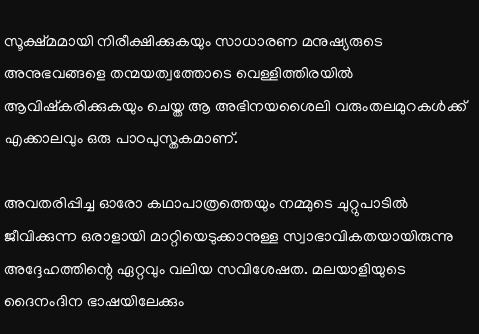സൂക്ഷ്മമായി നിരീക്ഷിക്കുകയും സാധാരണ മനുഷ്യരുടെ അനുഭവങ്ങളെ തന്മയത്വത്തോടെ വെള്ളിത്തിരയിൽ ആവിഷ്കരിക്കുകയും ചെയ്ത ആ അഭിനയശൈലി വരുംതലമുറകൾക്ക് എക്കാലവും ഒരു പാഠപുസ്തകമാണ്.

അവതരിപ്പിച്ച ഓരോ കഥാപാത്രത്തെയും നമ്മുടെ ചുറ്റുപാടിൽ ജീവിക്കുന്ന ഒരാളായി മാറ്റിയെടുക്കാനുള്ള സ്വാഭാവികതയായിരുന്നു അദ്ദേഹത്തിന്റെ ഏറ്റവും വലിയ സവിശേഷത. മലയാളിയുടെ ദൈനംദിന ഭാഷയിലേക്കും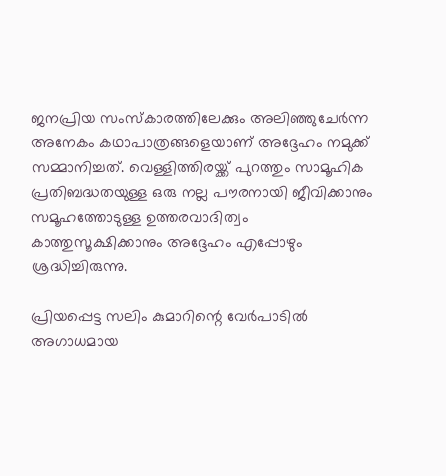ജനപ്രിയ സംസ്കാരത്തിലേക്കും അലിഞ്ഞുചേർന്ന അനേകം കഥാപാത്രങ്ങളെയാണ് അദ്ദേഹം നമുക്ക് സമ്മാനിച്ചത്. വെള്ളിത്തിരയ്ക്ക് പുറത്തും സാമൂഹിക പ്രതിബദ്ധതയുള്ള ഒരു നല്ല പൗരനായി ജീവിക്കാനും സമൂഹത്തോടുള്ള ഉത്തരവാദിത്വം കാത്തുസൂക്ഷിക്കാനും അദ്ദേഹം എപ്പോഴും ശ്രദ്ധിച്ചിരുന്നു.

പ്രിയപ്പെട്ട സലിം കുമാറിന്റെ വേർപാടിൽ അഗാധമായ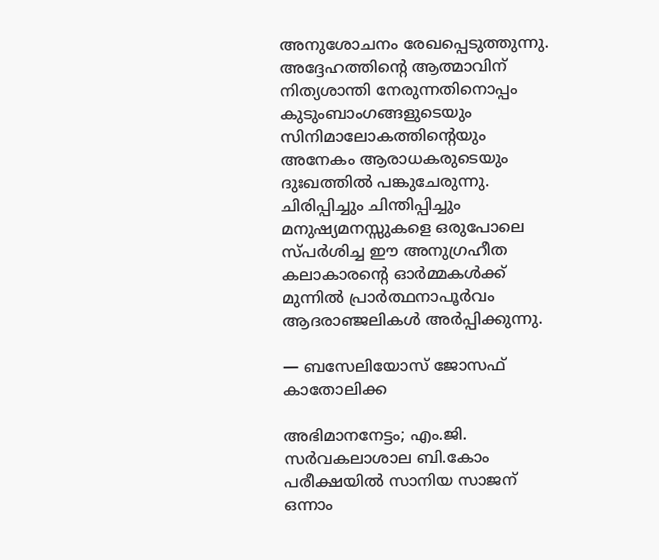അനുശോചനം രേഖപ്പെടുത്തുന്നു. അദ്ദേഹത്തിന്റെ ആത്മാവിന് നിത്യശാന്തി നേരുന്നതിനൊപ്പം കുടുംബാംഗങ്ങളുടെയും സിനിമാലോകത്തിന്റെയും അനേകം ആരാധകരുടെയും ദുഃഖത്തിൽ പങ്കുചേരുന്നു. ചിരിപ്പിച്ചും ചിന്തിപ്പിച്ചും മനുഷ്യമനസ്സുകളെ ഒരുപോലെ സ്പർശിച്ച ഈ അനുഗ്രഹീത കലാകാരന്റെ ഓർമ്മകൾക്ക് മുന്നിൽ പ്രാർത്ഥനാപൂർവം ആദരാഞ്ജലികൾ അർപ്പിക്കുന്നു.

— ബസേലിയോസ് ജോസഫ് കാതോലിക്ക

അഭിമാനനേട്ടം; എം.ജി. സർവകലാശാല ബി.കോം പരീക്ഷയിൽ സാനിയ സാജന് ഒന്നാം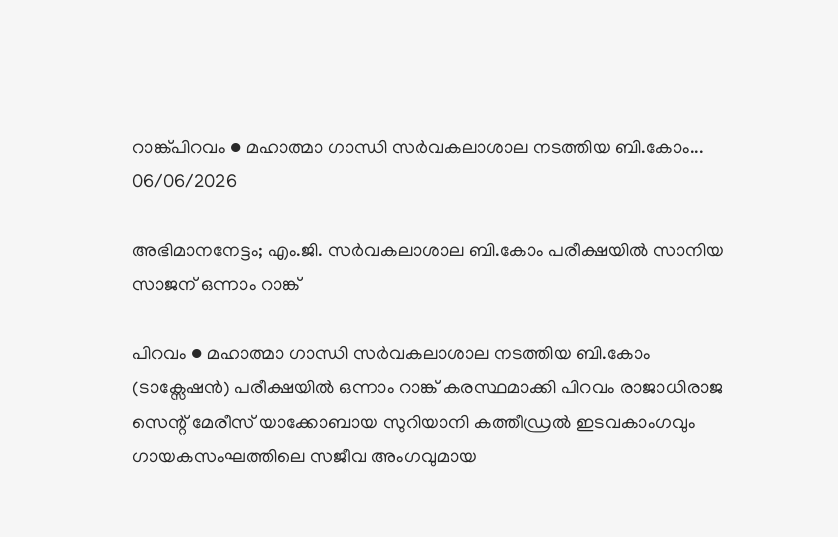റാങ്ക്പിറവം ● മഹാത്മാ ഗാന്ധി സർവകലാശാല നടത്തിയ ബി.കോം...
06/06/2026

അഭിമാനനേട്ടം; എം.ജി. സർവകലാശാല ബി.കോം പരീക്ഷയിൽ സാനിയ സാജന് ഒന്നാം റാങ്ക്

പിറവം ● മഹാത്മാ ഗാന്ധി സർവകലാശാല നടത്തിയ ബി.കോം (ടാക്സേഷൻ) പരീക്ഷയിൽ ഒന്നാം റാങ്ക് കരസ്ഥമാക്കി പിറവം രാജാധിരാജ സെന്റ് മേരീസ് യാക്കോബായ സുറിയാനി കത്തീഡ്രൽ ഇടവകാംഗവും ഗായകസംഘത്തിലെ സജീവ അംഗവുമായ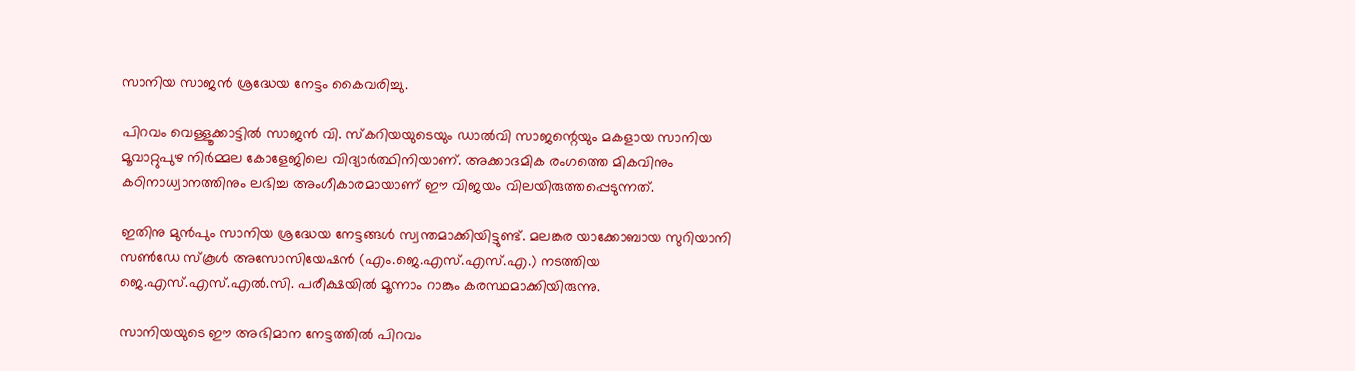സാനിയ സാജൻ ശ്രദ്ധേയ നേട്ടം കൈവരിച്ചു.

പിറവം വെള്ളൂക്കാട്ടിൽ സാജൻ വി. സ്കറിയയുടെയും ഡാൽവി സാജന്റെയും മകളായ സാനിയ മൂവാറ്റുപുഴ നിർമ്മല കോളേജിലെ വിദ്യാർത്ഥിനിയാണ്. അക്കാദമിക രംഗത്തെ മികവിനും കഠിനാധ്വാനത്തിനും ലഭിച്ച അംഗീകാരമായാണ് ഈ വിജയം വിലയിരുത്തപ്പെടുന്നത്.

ഇതിനു മുൻപും സാനിയ ശ്രദ്ധേയ നേട്ടങ്ങൾ സ്വന്തമാക്കിയിട്ടുണ്ട്. മലങ്കര യാക്കോബായ സുറിയാനി സൺഡേ സ്കൂൾ അസോസിയേഷൻ (എം.ജെ.എസ്.എസ്.എ.) നടത്തിയ ജെ.എസ്.എസ്.എൽ.സി. പരീക്ഷയിൽ മൂന്നാം റാങ്കും കരസ്ഥമാക്കിയിരുന്നു.

സാനിയയുടെ ഈ അഭിമാന നേട്ടത്തിൽ പിറവം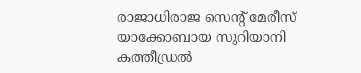രാജാധിരാജ സെന്റ് മേരീസ് യാക്കോബായ സുറിയാനി കത്തീഡ്രൽ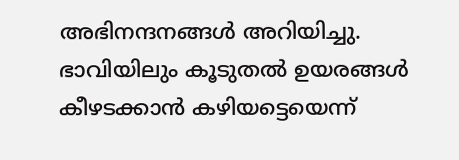അഭിനന്ദനങ്ങൾ അറിയിച്ചു. ഭാവിയിലും കൂടുതൽ ഉയരങ്ങൾ കീഴടക്കാൻ കഴിയട്ടെയെന്ന്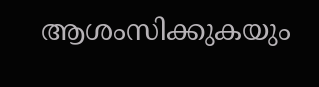ആശംസിക്കുകയും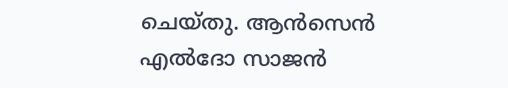ചെയ്തു. ആൻസെൻ എൽദോ സാജൻ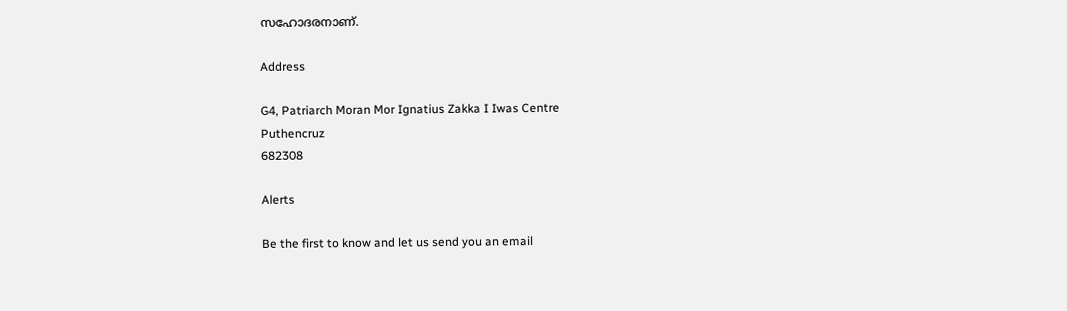സഹോദരനാണ്.

Address

G4, Patriarch Moran Mor Ignatius Zakka I Iwas Centre
Puthencruz
682308

Alerts

Be the first to know and let us send you an email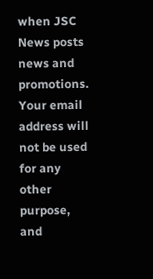when JSC News posts news and promotions. Your email address will not be used for any other purpose, and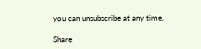you can unsubscribe at any time.

Share